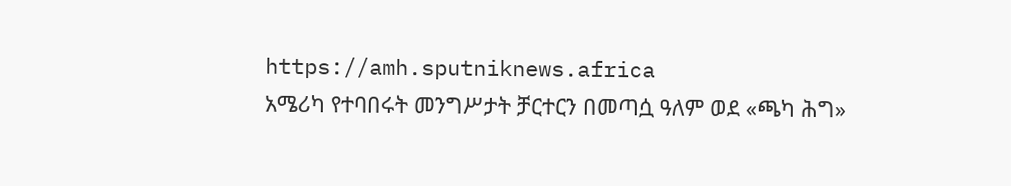https://amh.sputniknews.africa
አሜሪካ የተባበሩት መንግሥታት ቻርተርን በመጣሷ ዓለም ወደ «ጫካ ሕግ»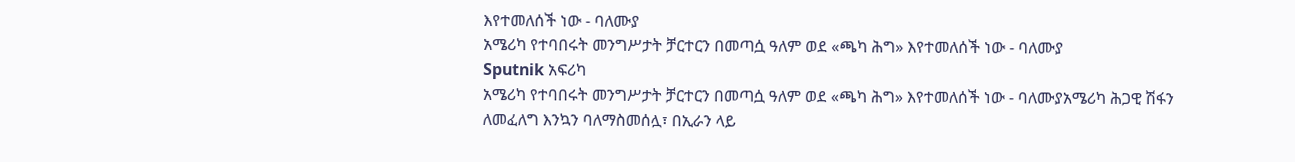እየተመለሰች ነው - ባለሙያ
አሜሪካ የተባበሩት መንግሥታት ቻርተርን በመጣሷ ዓለም ወደ «ጫካ ሕግ» እየተመለሰች ነው - ባለሙያ
Sputnik አፍሪካ
አሜሪካ የተባበሩት መንግሥታት ቻርተርን በመጣሷ ዓለም ወደ «ጫካ ሕግ» እየተመለሰች ነው - ባለሙያአሜሪካ ሕጋዊ ሽፋን ለመፈለግ እንኳን ባለማስመሰሏ፣ በኢራን ላይ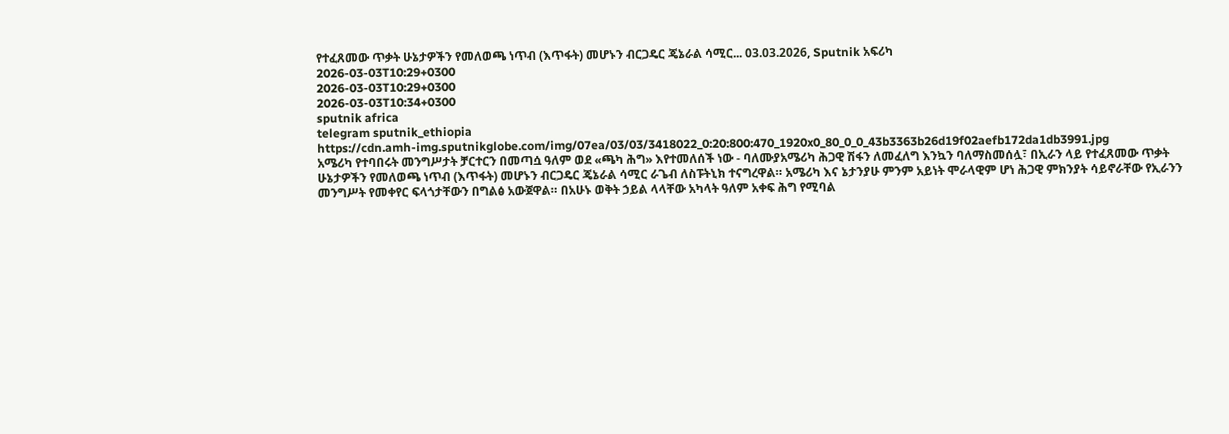የተፈጸመው ጥቃት ሁኔታዎችን የመለወጫ ነጥብ (እጥፋት) መሆኑን ብርጋዴር ጄኔራል ሳሚር... 03.03.2026, Sputnik አፍሪካ
2026-03-03T10:29+0300
2026-03-03T10:29+0300
2026-03-03T10:34+0300
sputnik africa
telegram sputnik_ethiopia
https://cdn.amh-img.sputnikglobe.com/img/07ea/03/03/3418022_0:20:800:470_1920x0_80_0_0_43b3363b26d19f02aefb172da1db3991.jpg
አሜሪካ የተባበሩት መንግሥታት ቻርተርን በመጣሷ ዓለም ወደ «ጫካ ሕግ» እየተመለሰች ነው - ባለሙያአሜሪካ ሕጋዊ ሽፋን ለመፈለግ እንኳን ባለማስመሰሏ፣ በኢራን ላይ የተፈጸመው ጥቃት ሁኔታዎችን የመለወጫ ነጥብ (እጥፋት) መሆኑን ብርጋዴር ጄኔራል ሳሚር ራጌብ ለስፑትኒክ ተናግረዋል። አሜሪካ እና ኔታንያሁ ምንም አይነት ሞራላዊም ሆነ ሕጋዊ ምክንያት ሳይኖራቸው የኢራንን መንግሥት የመቀየር ፍላጎታቸውን በግልፅ አውጀዋል። በአሁኑ ወቅት ኃይል ላላቸው አካላት ዓለም አቀፍ ሕግ የሚባል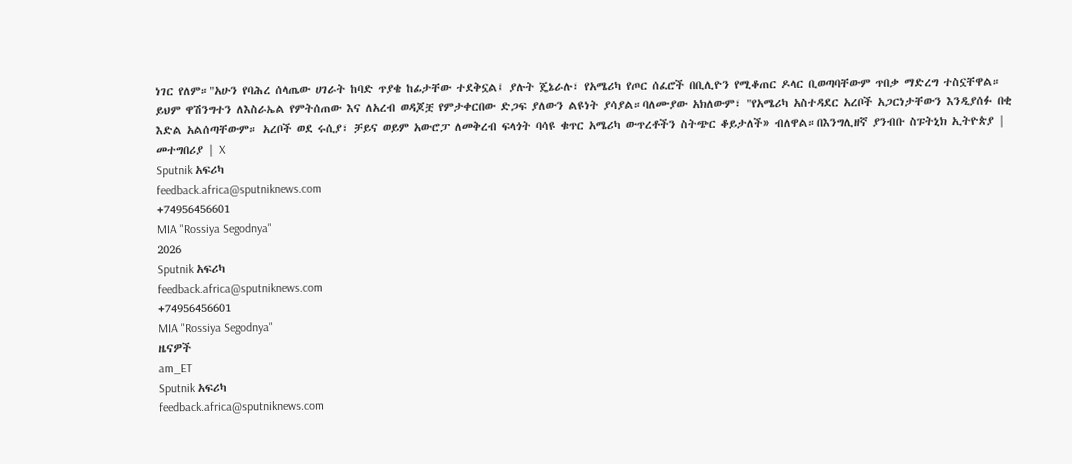ነገር የለም።"አሁን የባሕረ ሰላጤው ሀገራት ከባድ ጥያቄ ከፊታቸው ተደቅኗል፤ ያሉት ጄኔራሉ፣ የአሜሪካ የጦር ሰፈሮች በቢሊዮን የሚቆጠር ዶላር ቢወጣባቸውም ጥበቃ ማድረግ ተስኗቸዋል። ይህም ዋሽንግተን ለእስራኤል የምትሰጠው እና ለአረብ ወዳጆቿ የምታቀርበው ድጋፍ ያለውን ልዩነት ያሳያል።ባለሙያው አክለውም፣ "የአሜሪካ አስተዳደር አረቦች አጋርነታቸውን እንዲያሰፉ በቂ እድል አልሰጣቸውም። አረቦች ወደ ሩሲያ፣ ቻይና ወይም አውሮፓ ለመቅረብ ፍላጎት ባሳዩ ቁጥር አሜሪካ ውጥረቶችን ስትጭር ቆይታለች» ብለዋል።በእንግሊዘኛ ያንብቡ ስፑትኒክ ኢትዮጵያ | መተግበሪያ | X
Sputnik አፍሪካ
feedback.africa@sputniknews.com
+74956456601
MIA "Rossiya Segodnya"
2026
Sputnik አፍሪካ
feedback.africa@sputniknews.com
+74956456601
MIA "Rossiya Segodnya"
ዜናዎች
am_ET
Sputnik አፍሪካ
feedback.africa@sputniknews.com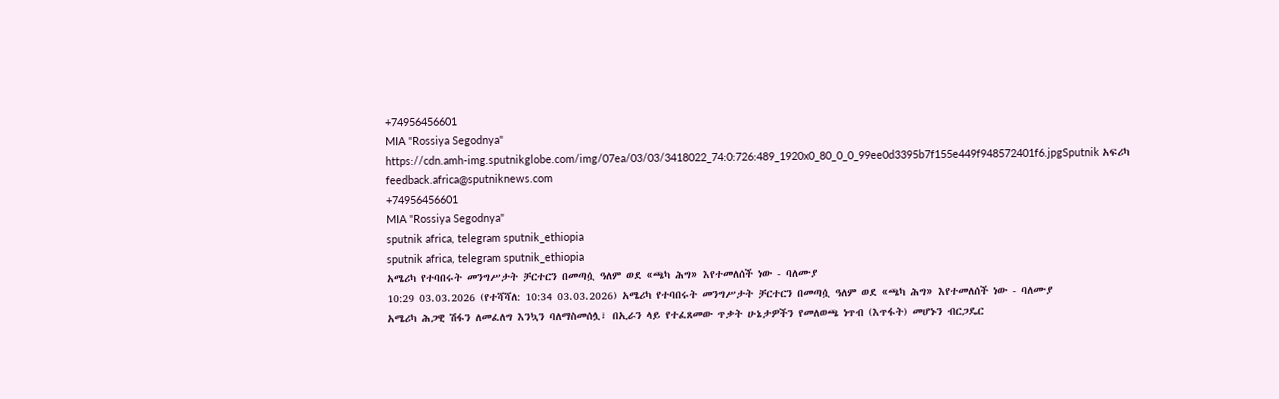+74956456601
MIA "Rossiya Segodnya"
https://cdn.amh-img.sputnikglobe.com/img/07ea/03/03/3418022_74:0:726:489_1920x0_80_0_0_99ee0d3395b7f155e449f948572401f6.jpgSputnik አፍሪካ
feedback.africa@sputniknews.com
+74956456601
MIA "Rossiya Segodnya"
sputnik africa, telegram sputnik_ethiopia
sputnik africa, telegram sputnik_ethiopia
አሜሪካ የተባበሩት መንግሥታት ቻርተርን በመጣሷ ዓለም ወደ «ጫካ ሕግ» እየተመለሰች ነው - ባለሙያ
10:29 03.03.2026 (የተሻሻለ: 10:34 03.03.2026) አሜሪካ የተባበሩት መንግሥታት ቻርተርን በመጣሷ ዓለም ወደ «ጫካ ሕግ» እየተመለሰች ነው - ባለሙያ
አሜሪካ ሕጋዊ ሽፋን ለመፈለግ እንኳን ባለማስመሰሏ፣ በኢራን ላይ የተፈጸመው ጥቃት ሁኔታዎችን የመለወጫ ነጥብ (እጥፋት) መሆኑን ብርጋዴር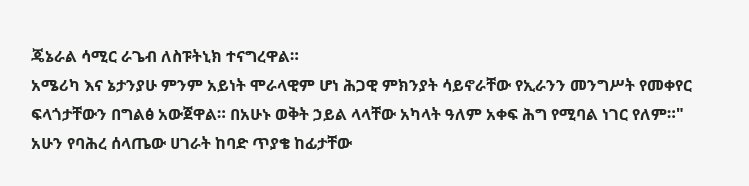ጄኔራል ሳሚር ራጌብ ለስፑትኒክ ተናግረዋል።
አሜሪካ እና ኔታንያሁ ምንም አይነት ሞራላዊም ሆነ ሕጋዊ ምክንያት ሳይኖራቸው የኢራንን መንግሥት የመቀየር ፍላጎታቸውን በግልፅ አውጀዋል። በአሁኑ ወቅት ኃይል ላላቸው አካላት ዓለም አቀፍ ሕግ የሚባል ነገር የለም።"
አሁን የባሕረ ሰላጤው ሀገራት ከባድ ጥያቄ ከፊታቸው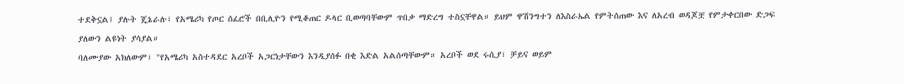ተደቅኗል፤ ያሉት ጄኔራሉ፣ የአሜሪካ የጦር ሰፈሮች በቢሊዮን የሚቆጠር ዶላር ቢወጣባቸውም ጥበቃ ማድረግ ተስኗቸዋል። ይህም ዋሽንግተን ለእስራኤል የምትሰጠው እና ለአረብ ወዳጆቿ የምታቀርበው ድጋፍ ያለውን ልዩነት ያሳያል።
ባለሙያው አክለውም፣ "የአሜሪካ አስተዳደር አረቦች አጋርነታቸውን እንዲያሰፉ በቂ እድል አልሰጣቸውም። አረቦች ወደ ሩሲያ፣ ቻይና ወይም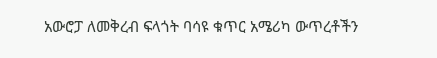አውሮፓ ለመቅረብ ፍላጎት ባሳዩ ቁጥር አሜሪካ ውጥረቶችን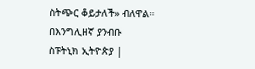ስትጭር ቆይታለች» ብለዋል።
በእንግሊዘኛ ያንብቡ
ስፑትኒክ ኢትዮጵያ |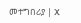መተግበሪያ | X